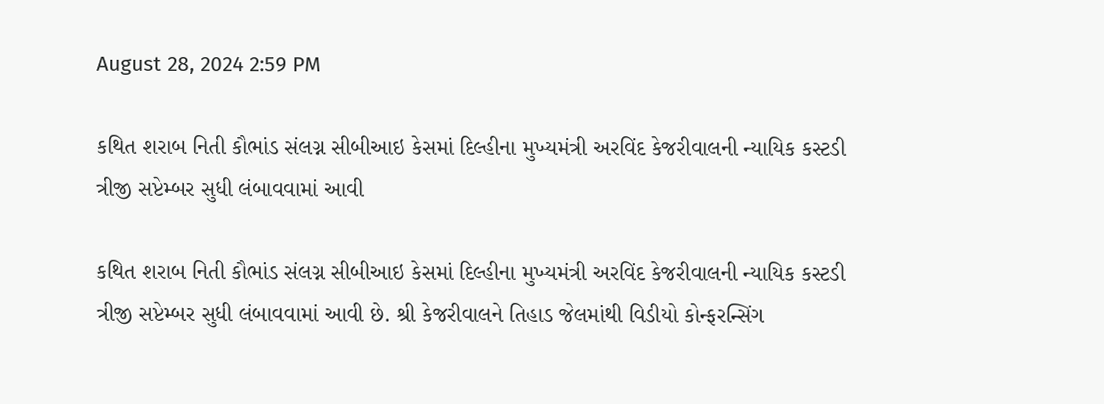August 28, 2024 2:59 PM

કથિત શરાબ નિતી કૌભાંડ સંલગ્ન સીબીઆઇ કેસમાં દિલ્હીના મુખ્યમંત્રી અરવિંદ કેજરીવાલની ન્યાયિક કસ્ટડી ત્રીજી સપ્ટેમ્બર સુધી લંબાવવામાં આવી

કથિત શરાબ નિતી કૌભાંડ સંલગ્ન સીબીઆઇ કેસમાં દિલ્હીના મુખ્યમંત્રી અરવિંદ કેજરીવાલની ન્યાયિક કસ્ટડી ત્રીજી સપ્ટેમ્બર સુધી લંબાવવામાં આવી છે. શ્રી કેજરીવાલને તિહાડ જેલમાંથી વિડીયો કોન્ફરન્સિંગ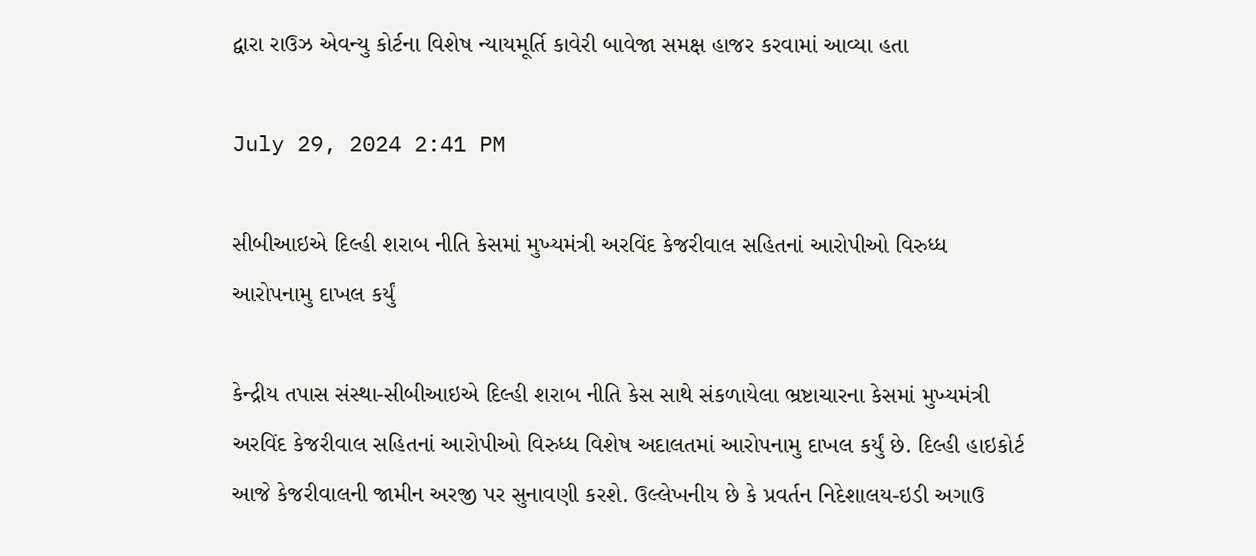દ્વારા રાઉઝ એવન્યુ કોર્ટના વિશેષ ન્યાયમૂર્તિ કાવેરી બાવેજા સમક્ષ હાજર કરવામાં આવ્યા હતા

July 29, 2024 2:41 PM

સીબીઆઇએ દિલ્હી શરાબ નીતિ કેસમાં મુખ્યમંત્રી અરવિંદ કેજરીવાલ સહિતનાં આરોપીઓ વિરુધ્ધ આરોપનામુ દાખલ કર્યું

કેન્દ્રીય તપાસ સંસ્થા-સીબીઆઇએ દિલ્હી શરાબ નીતિ કેસ સાથે સંકળાયેલા ભ્રષ્ટાચારના કેસમાં મુખ્યમંત્રી અરવિંદ કેજરીવાલ સહિતનાં આરોપીઓ વિરુધ્ધ વિશેષ અદાલતમાં આરોપનામુ દાખલ કર્યું છે. દિલ્હી હાઇકોર્ટ આજે કેજરીવાલની જામીન અરજી પર સુનાવણી કરશે. ઉલ્લેખનીય છે કે પ્રવર્તન નિદેશાલય-ઇડી અગાઉ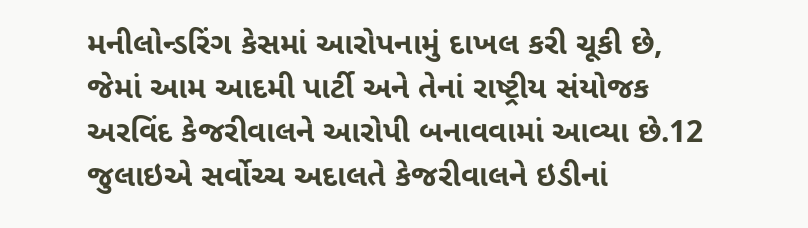મનીલોન્ડરિંગ કેસમાં આરોપનામું દાખલ કરી ચૂકી છે, જેમાં આમ આદમી પાર્ટી અને તેનાં રાષ્ટ્રીય સંયોજક અરવિંદ કેજરીવાલને આરોપી બનાવવામાં આવ્યા છે.12 જુલાઇએ સર્વોચ્ચ અદાલતે કેજરીવાલને ઇડીનાં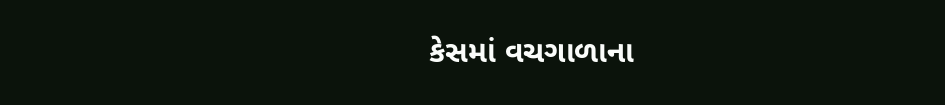કેસમાં વચગાળાના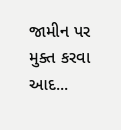જામીન પર મુક્ત કરવા આદ...